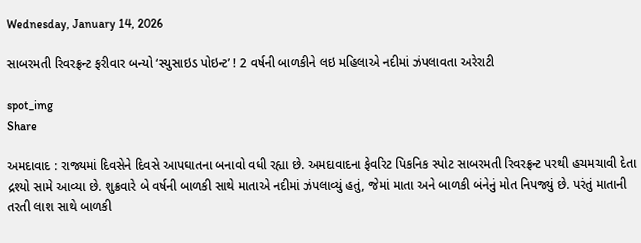Wednesday, January 14, 2026

સાબરમતી રિવરફ્રન્ટ ફરીવાર બન્યો ‘સ્યુસાઇડ પોઇન્ટ’ ! 2 વર્ષની બાળકીને લઇ મહિલાએ નદીમાં ઝંપલાવતા અરેરાટી

spot_img
Share

અમદાવાદ : રાજ્યમાં દિવસેને દિવસે આપઘાતના બનાવો વધી રહ્યા છે. અમદાવાદના ફેવરિટ પિકનિક સ્પોટ સાબરમતી રિવરફ્રન્ટ પરથી હચમચાવી દેતા દ્રશ્યો સામે આવ્યા છે. શુક્રવારે બે વર્ષની બાળકી સાથે માતાએ નદીમાં ઝંપલાવ્યું હતું, જેમાં માતા અને બાળકી બંનેનું મોત નિપજ્યું છે. પરંતું માતાની તરતી લાશ સાથે બાળકી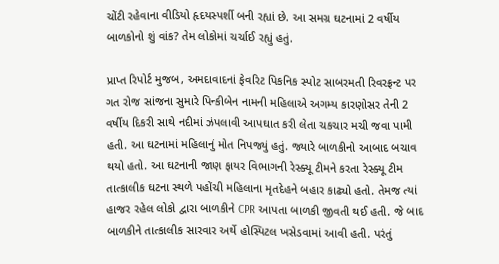ચોંટી રહેવાના વીડિયો હૃદયસ્પર્શી બની રહ્યાં છે. આ સમગ્ર ઘટનામાં 2 વર્ષીય બાળકોનો શું વાંક? તેમ લોકોમાં ચર્ચાઈ રહ્યું હતું.

પ્રાપ્ત રિપોર્ટ મુજબ, અમદાવાદનાં ફેવરિટ પિકનિક સ્પોટ સાબરમતી રિવરફ્રન્ટ પર ગત રોજ સાંજના સુમારે પિન્કીબેન નામની મહિલાએ અગમ્ય કારણોસર તેની 2 વર્ષીય દિકરી સાથે નદીમાં ઝંપલાવી આપઘાત કરી લેતા ચકચાર મચી જવા પામી હતી. આ ઘટનામાં મહિલાનું મોત નિપજ્યું હતું. જ્યારે બાળકીનો આબાદ બચાવ થયો હતો. આ ઘટનાની જાણ ફાયર વિભાગની રેસ્ક્યૂ ટીમને કરતા રેસ્ક્યૂ ટીમ તાત્કાલીક ઘટના સ્થળે પહોંચી મહિલાના મૃતદેહને બહાર કાઢ્યો હતો. તેમજ ત્યાં હાજર રહેલ લોકો દ્વારા બાળકીને CPR આપતા બાળકી જીવતી થઈ હતી. જે બાદ બાળકીને તાત્કાલીક સારવાર અર્થે હોસ્પિટલ ખસેડવામાં આવી હતી. પરંતું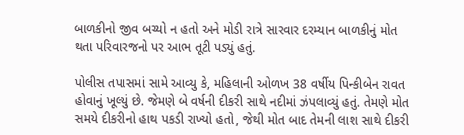બાળકીનો જીવ બચ્યો ન હતો અને મોડી રાત્રે સારવાર દરમ્યાન બાળકીનું મોત થતા પરિવારજનો પર આભ તૂટી પડ્યું હતું.

પોલીસ તપાસમાં સામે આવ્યુ કે, મહિલાની ઓળખ 38 વર્ષીય પિન્કીબેન રાવત હોવાનું ખૂલ્યું છે. જેમણે બે વર્ષની દીકરી સાથે નદીમાં ઝંપલાવ્યું હતું. તેમણે મોત સમયે દીકરીનો હાથ પકડી રાખ્યો હતો, જેથી મોત બાદ તેમની લાશ સાથે દીકરી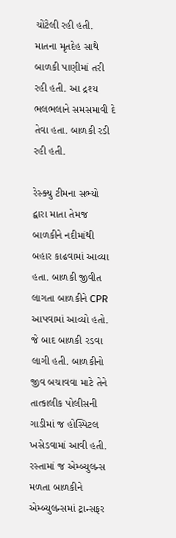ચોંટેલી રહી હતી. માતના મૃતદેહ સાથે બાળકી પાણીમાં તરી રહી હતી. આ દ્રશ્ય ભલભલાને સમસમાવી દે તેવા હતા. બાળકી રડી રહી હતી.

રેસ્ક્યુ ટીમના સભ્યો દ્વારા માતા તેમજ બાળકીને નદીમાંથી બહાર કાઢવામાં આવ્યા હતા. બાળકી જીવીત લાગતા બાળકીને CPR આપવામાં આવ્યો હતો. જે બાદ બાળકી રડવા લાગી હતી. બાળકીનો જીવ બચાવવા માટે તેને તાત્કાલીક પોલીસની ગાડીમાં જ હોસ્પિટલ ખસેડવામાં આવી હતી. રસ્તામાં જ એમ્બ્યુલન્સ મળતા બાળકીને એમ્બ્યુલન્સમાં ટ્રાન્સફર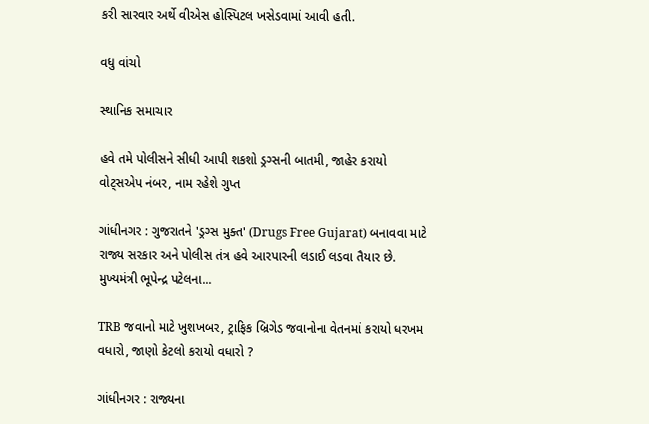કરી સારવાર અર્થે વીએસ હોસ્પિટલ ખસેડવામાં આવી હતી.

વધુ વાંચો

સ્થાનિક સમાચાર

હવે તમે પોલીસને સીધી આપી શકશો ડ્રગ્સની બાતમી, જાહેર કરાયો વોટ્સએપ નંબર, નામ રહેશે ગુપ્ત

ગાંધીનગર : ગુજરાતને 'ડ્રગ્સ મુક્ત' (Drugs Free Gujarat) બનાવવા માટે રાજ્ય સરકાર અને પોલીસ તંત્ર હવે આરપારની લડાઈ લડવા તૈયાર છે. મુખ્યમંત્રી ભૂપેન્દ્ર પટેલના...

TRB જવાનો માટે ખુશખબર, ટ્રાફિક બ્રિગેડ જવાનોના વેતનમાં કરાયો ધરખમ વધારો, જાણો કેટલો કરાયો વધારો ?

ગાંધીનગર : રાજ્યના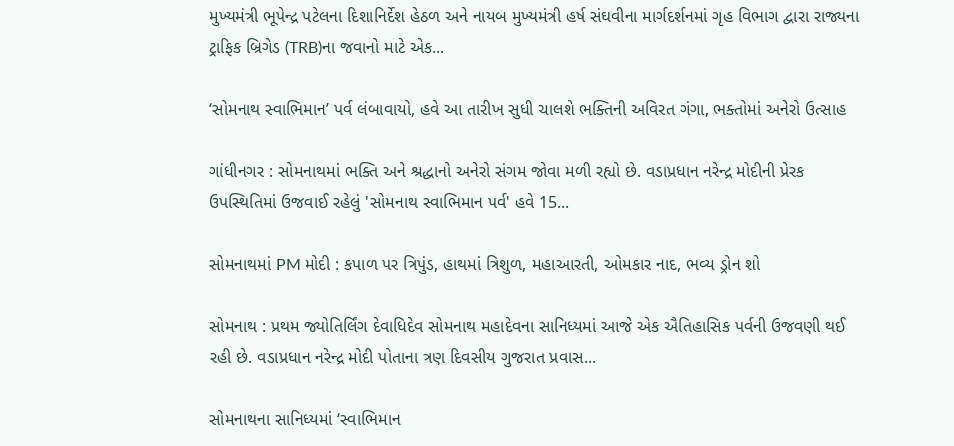મુખ્યમંત્રી ભૂપેન્દ્ર પટેલના દિશાનિર્દેશ હેઠળ અને નાયબ મુખ્યમંત્રી હર્ષ સંઘવીના માર્ગદર્શનમાં ગૃહ વિભાગ દ્વારા રાજ્યના ટ્રાફિક બ્રિગેડ (TRB)ના જવાનો માટે એક...

‘સોમનાથ સ્વાભિમાન’ પર્વ લંબાવાયો, હવે આ તારીખ સુધી ચાલશે ભક્તિની અવિરત ગંગા, ભક્તોમાં અનેરો ઉત્સાહ

ગાંધીનગર : સોમનાથમાં ભક્તિ અને શ્રદ્ધાનો અનેરો સંગમ જોવા મળી રહ્યો છે. વડાપ્રધાન નરેન્દ્ર મોદીની પ્રેરક ઉપસ્થિતિમાં ઉજવાઈ રહેલું 'સોમનાથ સ્વાભિમાન પર્વ' હવે 15...

સોમનાથમાં PM મોદી : કપાળ પર ત્રિપુંડ, હાથમાં ત્રિશુળ, મહાઆરતી, ઓમકાર નાદ, ભવ્ય ડ્રોન શો

સોમનાથ : પ્રથમ જ્યોતિર્લિંગ દેવાધિદેવ સોમનાથ મહાદેવના સાનિધ્યમાં આજે એક ઐતિહાસિક પર્વની ઉજવણી થઈ રહી છે. વડાપ્રધાન નરેન્દ્ર મોદી પોતાના ત્રણ દિવસીય ગુજરાત પ્રવાસ...

સોમનાથના સાનિધ્યમાં ‘સ્વાભિમાન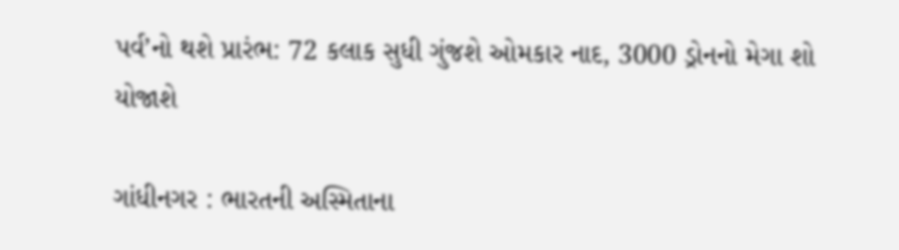પર્વ’નો થશે પ્રારંભ: 72 કલાક સુધી ગુંજશે ઓમકાર નાદ, 3000 ડ્રોનનો મેગા શો યોજાશે

ગાંધીનગર : ભારતની અસ્મિતાના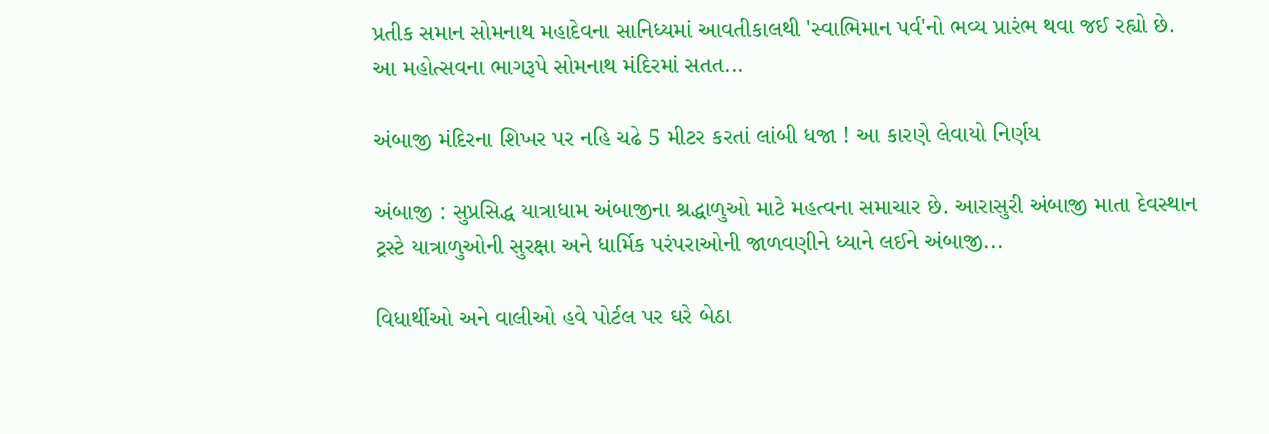પ્રતીક સમાન સોમનાથ મહાદેવના સાનિધ્યમાં આવતીકાલથી 'સ્વાભિમાન પર્વ'નો ભવ્ય પ્રારંભ થવા જઈ રહ્યો છે. આ મહોત્સવના ભાગરૂપે સોમનાથ મંદિરમાં સતત...

અંબાજી મંદિરના શિખર પર નહિ ચઢે 5 મીટર કરતાં લાંબી ધજા ! આ કારણે લેવાયો નિર્ણય

અંબાજી : સુપ્રસિદ્ધ યાત્રાધામ અંબાજીના શ્રદ્ધાળુઓ માટે મહત્વના સમાચાર છે. આરાસુરી અંબાજી માતા દેવસ્થાન ટ્રસ્ટે યાત્રાળુઓની સુરક્ષા અને ધાર્મિક પરંપરાઓની જાળવણીને ધ્યાને લઈને અંબાજી...

વિધાર્થીઓ અને વાલીઓ હવે પોર્ટલ પર ઘરે બેઠા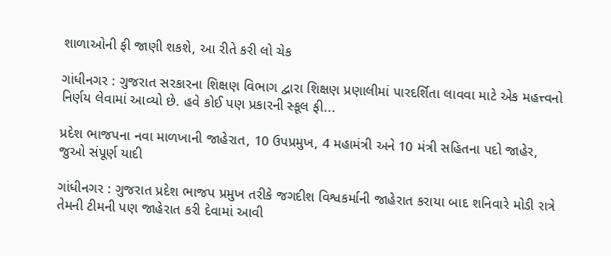શાળાઓની ફી જાણી શકશે, આ રીતે કરી લો ચેક

ગાંધીનગર : ગુજરાત સરકારના શિક્ષણ વિભાગ દ્વારા શિક્ષણ પ્રણાલીમાં પારદર્શિતા લાવવા માટે એક મહત્ત્વનો નિર્ણય લેવામાં આવ્યો છે. હવે કોઈ પણ પ્રકારની સ્કૂલ ફી...

પ્રદેશ ભાજપના નવા માળખાની જાહેરાત, 10 ઉપપ્રમુખ, 4 મહામંત્રી અને 10 મંત્રી સહિતના પદો જાહેર, જુઓ સંપૂર્ણ યાદી

ગાંધીનગર : ગુજરાત પ્રદેશ ભાજપ પ્રમુખ તરીકે જગદીશ વિશ્વકર્માની જાહેરાત કરાયા બાદ શનિવારે મોડી રાત્રે તેમની ટીમની પણ જાહેરાત કરી દેવામાં આવી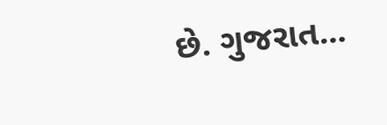છે. ગુજરાત...